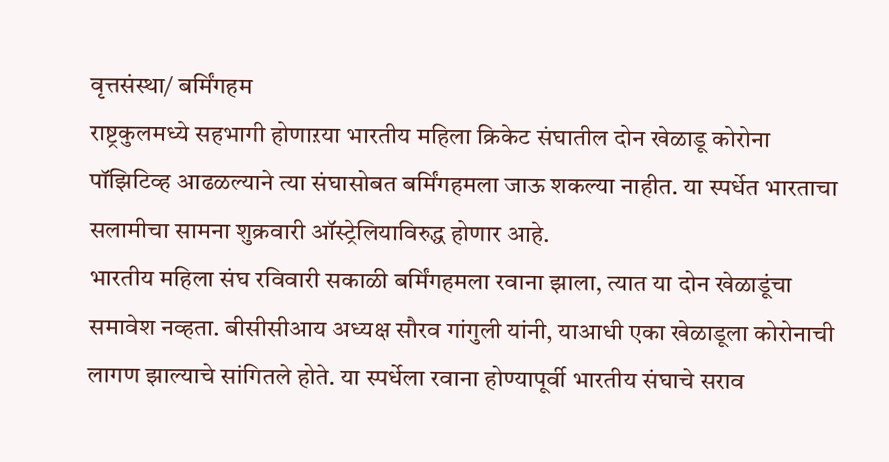वृत्तसंस्था/ बर्मिंगहम
राष्ट्रकुलमध्ये सहभागी होणाऱया भारतीय महिला क्रिकेट संघातील दोन खेळाडू कोरोना पॉझिटिव्ह आढळल्याने त्या संघासोबत बर्मिंगहमला जाऊ शकल्या नाहीत. या स्पर्धेत भारताचा सलामीचा सामना शुक्रवारी ऑस्ट्रेलियाविरुद्ध होणार आहे.
भारतीय महिला संघ रविवारी सकाळी बर्मिंगहमला रवाना झाला, त्यात या दोन खेळाडूंचा समावेश नव्हता. बीसीसीआय अध्यक्ष सौरव गांगुली यांनी, याआधी एका खेळाडूला कोरोनाची लागण झाल्याचे सांगितले होते. या स्पर्धेला रवाना होण्यापूर्वी भारतीय संघाचे सराव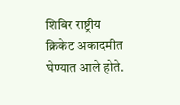शिबिर राष्ट्रीय क्रिकेट अकादमीत घेण्यात आले होते.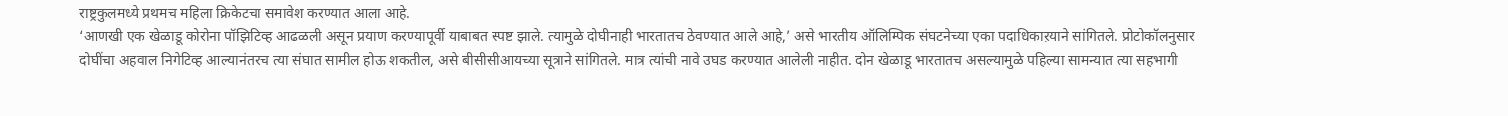राष्ट्रकुलमध्ये प्रथमच महिला क्रिकेटचा समावेश करण्यात आला आहे.
‘आणखी एक खेळाडू कोरोना पॉझिटिव्ह आढळली असून प्रयाण करण्यापूर्वी याबाबत स्पष्ट झाले. त्यामुळे दोघीनाही भारतातच ठेवण्यात आले आहे,’ असे भारतीय ऑलिम्पिक संघटनेच्या एका पदाधिकाऱयाने सांगितले. प्रोटोकॉलनुसार दोघींचा अहवाल निगेटिव्ह आल्यानंतरच त्या संघात सामील होऊ शकतील, असे बीसीसीआयच्या सूत्राने सांगितले. मात्र त्यांची नावे उघड करण्यात आलेली नाहीत. दोन खेळाडू भारतातच असल्यामुळे पहिल्या सामन्यात त्या सहभागी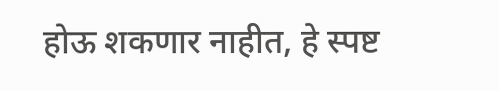होऊ शकणार नाहीत, हे स्पष्ट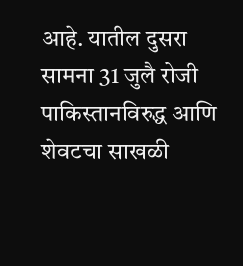आहे. यातील दुसरा सामना 31 जुलै रोजी पाकिस्तानविरुद्ध आणि शेवटचा साखळी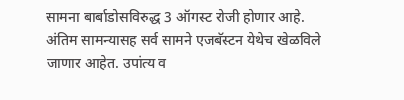सामना बार्बाडोसविरुद्ध 3 ऑगस्ट रोजी होणार आहे. अंतिम सामन्यासह सर्व सामने एजबॅस्टन येथेच खेळविले जाणार आहेत. उपांत्य व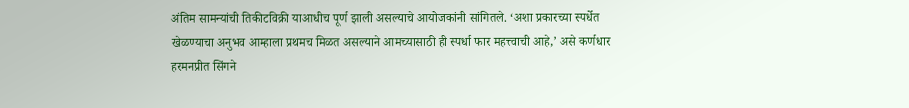अंतिम सामन्यांची तिकीटविक्री याआधीच पूर्ण झाली असल्याचे आयोजकांनी सांगितले. ‘अशा प्रकारच्या स्पर्धेत खेळण्याचा अनुभव आम्हाला प्रथमच मिळत असल्याने आमच्यासाठी ही स्पर्धा फार महत्त्वाची आहे,’ असे कर्णधार हरमनप्रीत सिंगने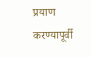प्रयाण करण्यापूर्वी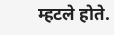म्हटले होते.